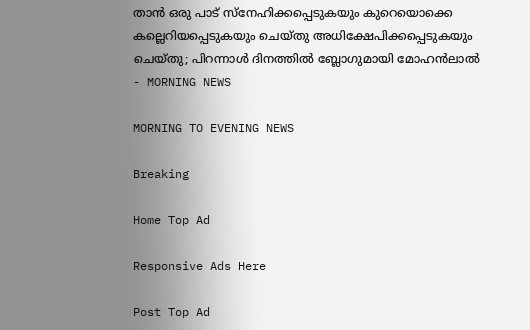താന്‍ ഒരു പാട് സ്‌നേഹിക്കപ്പെടുകയും കുറെയൊക്കെ കല്ലെറിയപ്പെടുകയും ചെയ്തു അധിക്ഷേപിക്കപ്പെടുകയും ചെയ്തു; പിറന്നാള്‍ ദിനത്തില്‍ ബ്ലോഗുമായി മോഹന്‍ലാല്‍ - MORNING NEWS

MORNING TO EVENING NEWS

Breaking

Home Top Ad

Responsive Ads Here

Post Top Ad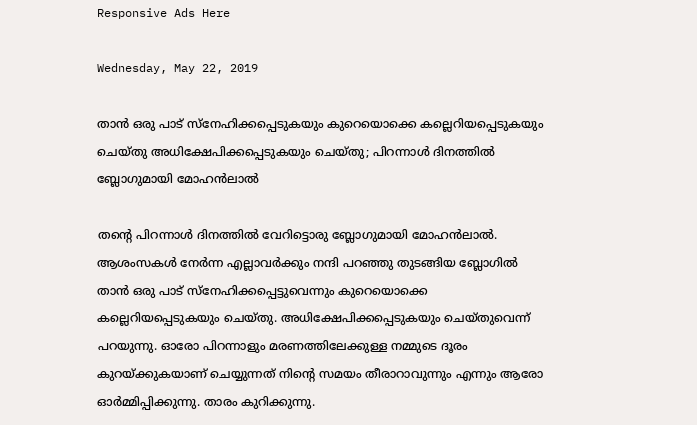Responsive Ads Here

Wednesday, May 22, 2019

താന്‍ ഒരു പാട് സ്‌നേഹിക്കപ്പെടുകയും കുറെയൊക്കെ കല്ലെറിയപ്പെടുകയും ചെയ്തു അധിക്ഷേപിക്കപ്പെടുകയും ചെയ്തു; പിറന്നാള്‍ ദിനത്തില്‍ ബ്ലോഗുമായി മോഹന്‍ലാല്‍

തന്റെ പിറന്നാള്‍ ദിനത്തില്‍ വേറിട്ടൊരു ബ്ലോഗുമായി മോഹന്‍ലാല്‍. ആശംസകള്‍ നേര്‍ന്ന എല്ലാവര്‍ക്കും നന്ദി പറഞ്ഞു തുടങ്ങിയ ബ്ലോഗില്‍ താന്‍ ഒരു പാട് സ്‌നേഹിക്കപ്പെട്ടുവെന്നും കുറെയൊക്കെ കല്ലെറിയപ്പെടുകയും ചെയ്തു. അധിക്ഷേപിക്കപ്പെടുകയും ചെയ്തുവെന്ന് പറയുന്നു. ഓരോ പിറന്നാളും മരണത്തിലേക്കുള്ള നമ്മുടെ ദൂരം കുറയ്ക്കുകയാണ് ചെയ്യുന്നത് നിന്റെ സമയം തീരാറാവുന്നും എന്നും ആരോ ഓര്‍മ്മിപ്പിക്കുന്നു. താരം കുറിക്കുന്നു.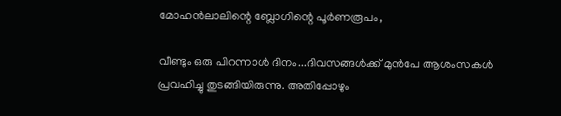മോഹന്‍ലാലിന്റെ ബ്ലോഗിന്റെ പൂര്‍ണരൂപം,

വീണ്ടും ഒരു പിറന്നാള്‍ ദിനം...ദിവസങ്ങള്‍ക്ക് മുന്‍പേ ആശംസകള്‍ പ്രവഹിച്ചു തുടങ്ങിയിരുന്നു. അതിപ്പോഴും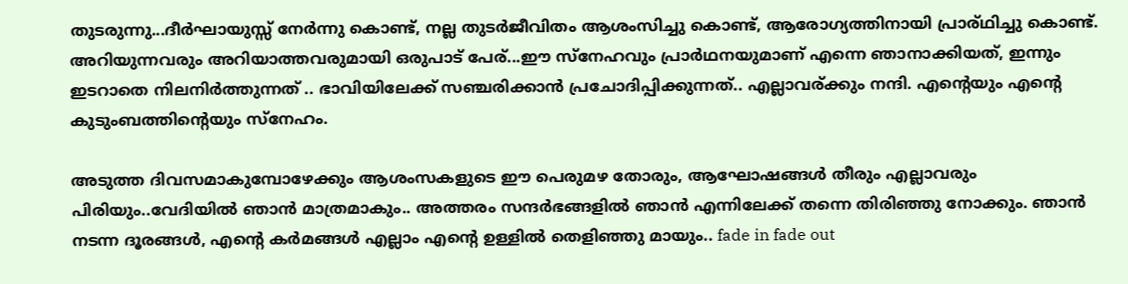തുടരുന്നു...ദീര്‍ഘായുസ്സ് നേര്‍ന്നു കൊണ്ട്, നല്ല തുടര്‍ജീവിതം ആശംസിച്ചു കൊണ്ട്, ആരോഗ്യത്തിനായി പ്രാര്ഥിച്ചു കൊണ്ട്. അറിയുന്നവരും അറിയാത്തവരുമായി ഒരുപാട് പേര്...ഈ സ്‌നേഹവും പ്രാര്‍ഥനയുമാണ് എന്നെ ഞാനാക്കിയത്, ഇന്നും ഇടറാതെ നിലനിര്‍ത്തുന്നത് .. ഭാവിയിലേക്ക് സഞ്ചരിക്കാന്‍ പ്രചോദിപ്പിക്കുന്നത്.. എല്ലാവര്ക്കും നന്ദി. എന്റെയും എന്റെ കുടുംബത്തിന്റെയും സ്‌നേഹം.

അടുത്ത ദിവസമാകുമ്പോഴേക്കും ആശംസകളുടെ ഈ പെരുമഴ തോരും, ആഘോഷങ്ങള്‍ തീരും എല്ലാവരും പിരിയും..വേദിയില്‍ ഞാന്‍ മാത്രമാകും.. അത്തരം സന്ദര്‍ഭങ്ങളില്‍ ഞാന്‍ എന്നിലേക്ക് തന്നെ തിരിഞ്ഞു നോക്കും. ഞാന്‍ നടന്ന ദൂരങ്ങള്‍, എന്റെ കര്‍മങ്ങള്‍ എല്ലാം എന്റെ ഉള്ളില്‍ തെളിഞ്ഞു മായും.. fade in fade out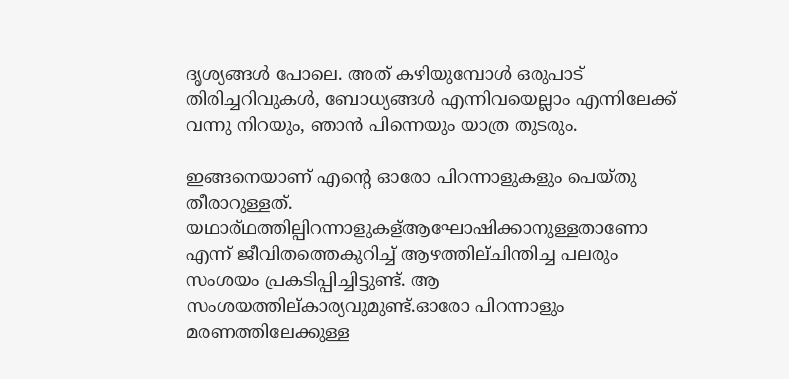ദൃശ്യങ്ങള്‍ പോലെ. അത് കഴിയുമ്പോള്‍ ഒരുപാട് തിരിച്ചറിവുകള്‍, ബോധ്യങ്ങള്‍ എന്നിവയെല്ലാം എന്നിലേക്ക് വന്നു നിറയും, ഞാന്‍ പിന്നെയും യാത്ര തുടരും.

ഇങ്ങനെയാണ് എന്റെ ഓരോ പിറന്നാളുകളും പെയ്തു തീരാറുള്ളത്. യഥാര്ഥത്തില്പിറന്നാളുകള്ആഘോഷിക്കാനുള്ളതാണോ എന്ന് ജീവിതത്തെകുറിച്ച് ആഴത്തില്ചിന്തിച്ച പലരും സംശയം പ്രകടിപ്പിച്ചിട്ടുണ്ട്. ആ സംശയത്തില്കാര്യവുമുണ്ട്.ഓരോ പിറന്നാളും മരണത്തിലേക്കുള്ള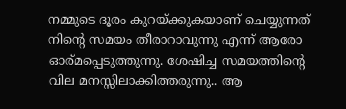നമ്മുടെ ദൂരം കുറയ്ക്കുകയാണ് ചെയ്യുന്നത് നിന്റെ സമയം തീരാറാവുന്നു എന്ന് ആരോ ഓര്മപ്പെടുത്തുന്നു. ശേഷിച്ച സമയത്തിന്റെ വില മനസ്സിലാക്കിത്തരുന്നു.. ആ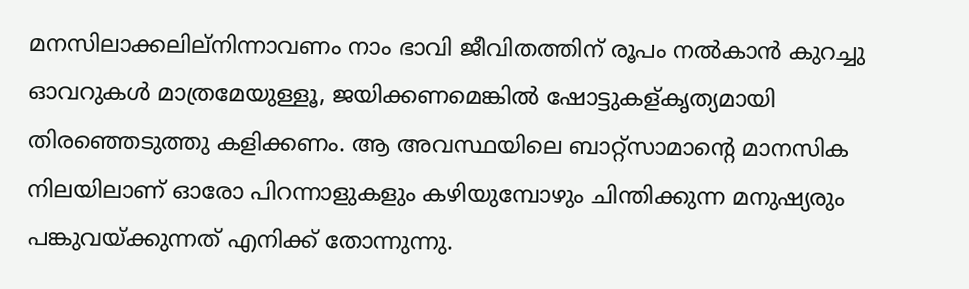മനസിലാക്കലില്‌നിന്നാവണം നാം ഭാവി ജീവിതത്തിന് രൂപം നല്‍കാന്‍ കുറച്ചു ഓവറുകള്‍ മാത്രമേയുള്ളൂ, ജയിക്കണമെങ്കില്‍ ഷോട്ടുകള്കൃത്യമായി തിരഞ്ഞെടുത്തു കളിക്കണം. ആ അവസ്ഥയിലെ ബാറ്റ്‌സാമാന്റെ മാനസിക നിലയിലാണ് ഓരോ പിറന്നാളുകളും കഴിയുമ്പോഴും ചിന്തിക്കുന്ന മനുഷ്യരും പങ്കുവയ്ക്കുന്നത് എനിക്ക് തോന്നുന്നു.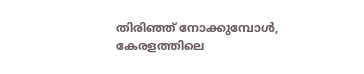തിരിഞ്ഞ് നോക്കുമ്പോള്‍, കേരളത്തിലെ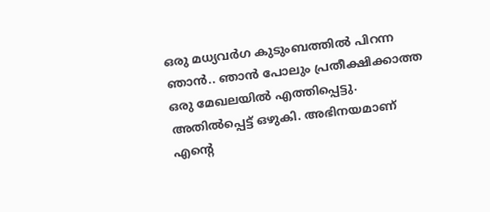ഒരു മധ്യവര്‍ഗ കുടുംബത്തില്‍ പിറന്ന ഞാന്‍.. ഞാന്‍ പോലും പ്രതീക്ഷിക്കാത്ത ഒരു മേഖലയില്‍ എത്തിപ്പെട്ടു. അതില്‍പ്പെട്ട് ഒഴുകി. അഭിനയമാണ് എന്റെ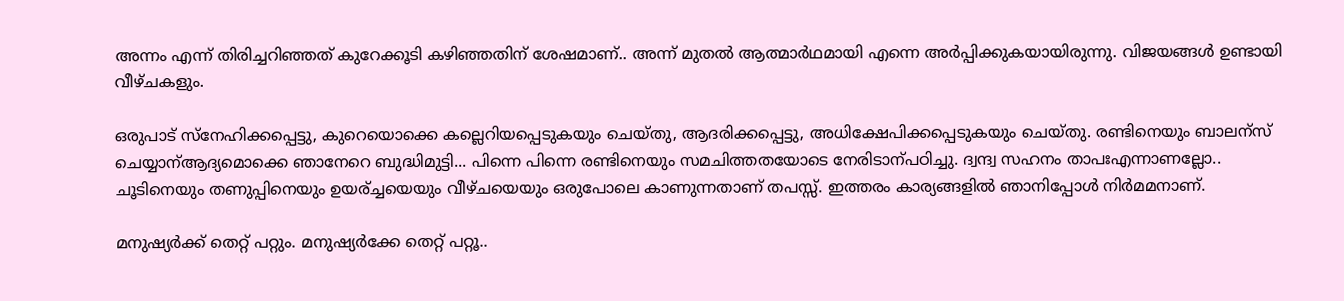അന്നം എന്ന് തിരിച്ചറിഞ്ഞത് കുറേക്കൂടി കഴിഞ്ഞതിന് ശേഷമാണ്.. അന്ന് മുതല്‍ ആത്മാര്‍ഥമായി എന്നെ അര്‍പ്പിക്കുകയായിരുന്നു. വിജയങ്ങള്‍ ഉണ്ടായി വീഴ്ചകളും.

ഒരുപാട് സ്‌നേഹിക്കപ്പെട്ടു, കുറെയൊക്കെ കല്ലെറിയപ്പെടുകയും ചെയ്തു, ആദരിക്കപ്പെട്ടു, അധിക്ഷേപിക്കപ്പെടുകയും ചെയ്തു. രണ്ടിനെയും ബാലന്‌സ് ചെയ്യാന്ആദ്യമൊക്കെ ഞാനേറെ ബുദ്ധിമുട്ടി... പിന്നെ പിന്നെ രണ്ടിനെയും സമചിത്തതയോടെ നേരിടാന്പഠിച്ചു. ദ്വന്ദ്വ സഹനം താപഃഎന്നാണല്ലോ.. ചൂടിനെയും തണുപ്പിനെയും ഉയര്ച്ചയെയും വീഴ്ചയെയും ഒരുപോലെ കാണുന്നതാണ് തപസ്സ്. ഇത്തരം കാര്യങ്ങളില്‍ ഞാനിപ്പോള്‍ നിര്‍മമനാണ്.

മനുഷ്യര്‍ക്ക് തെറ്റ് പറ്റും. മനുഷ്യര്‍ക്കേ തെറ്റ് പറ്റൂ..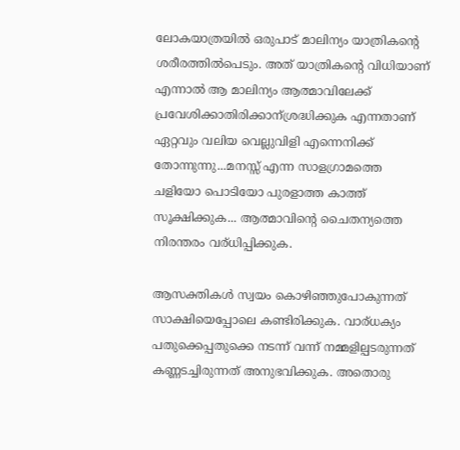ലോകയാത്രയില്‍ ഒരുപാട് മാലിന്യം യാത്രികന്റെ ശരീരത്തില്‍പെടും. അത് യാത്രികന്റെ വിധിയാണ് എന്നാല്‍ ആ മാലിന്യം ആത്മാവിലേക്ക് പ്രവേശിക്കാതിരിക്കാന്ശ്രദ്ധിക്കുക എന്നതാണ് ഏറ്റവും വലിയ വെല്ലുവിളി എന്നെനിക്ക് തോന്നുന്നു...മനസ്സ് എന്ന സാളഗ്രാമത്തെ ചളിയോ പൊടിയോ പുരളാത്ത കാത്ത് സൂക്ഷിക്കുക... ആത്മാവിന്റെ ചൈതന്യത്തെ നിരന്തരം വര്ധിപ്പിക്കുക.

ആസക്തികള്‍ സ്വയം കൊഴിഞ്ഞുപോകുന്നത് സാക്ഷിയെപ്പോലെ കണ്ടിരിക്കുക. വാര്ധക്യം പതുക്കെപ്പതുക്കെ നടന്ന് വന്ന് നമ്മളില്പടരുന്നത് കണ്ണടച്ചിരുന്നത് അനുഭവിക്കുക. അതൊരു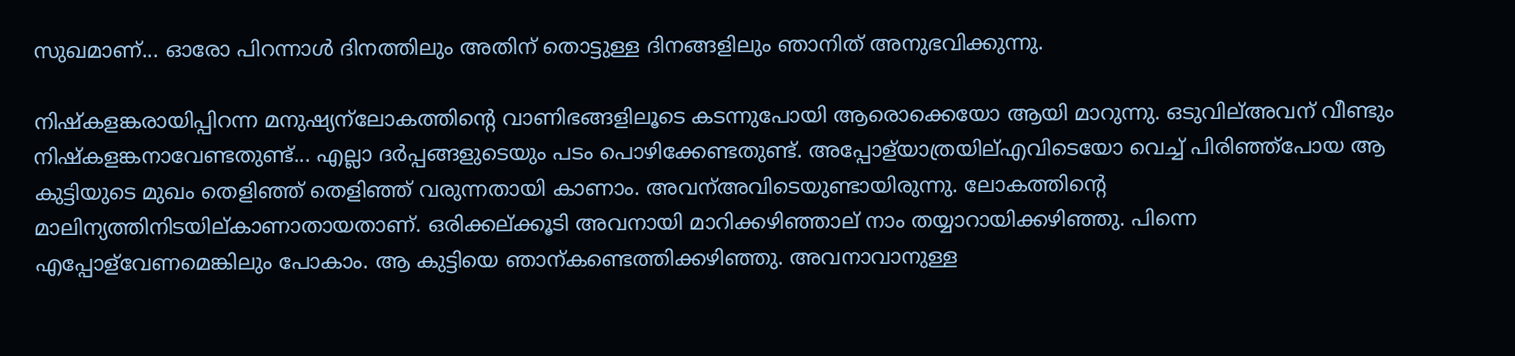സുഖമാണ്... ഓരോ പിറന്നാള്‍ ദിനത്തിലും അതിന് തൊട്ടുള്ള ദിനങ്ങളിലും ഞാനിത് അനുഭവിക്കുന്നു.

നിഷ്‌കളങ്കരായിപ്പിറന്ന മനുഷ്യന്‌ലോകത്തിന്റെ വാണിഭങ്ങളിലൂടെ കടന്നുപോയി ആരൊക്കെയോ ആയി മാറുന്നു. ഒടുവില്അവന് വീണ്ടും നിഷ്‌കളങ്കനാവേണ്ടതുണ്ട്... എല്ലാ ദര്‍പ്പങ്ങളുടെയും പടം പൊഴിക്കേണ്ടതുണ്ട്. അപ്പോള്‌യാത്രയില്എവിടെയോ വെച്ച് പിരിഞ്ഞ്‌പോയ ആ കുട്ടിയുടെ മുഖം തെളിഞ്ഞ് തെളിഞ്ഞ് വരുന്നതായി കാണാം. അവന്അവിടെയുണ്ടായിരുന്നു. ലോകത്തിന്റെ മാലിന്യത്തിനിടയില്കാണാതായതാണ്. ഒരിക്കല്ക്കൂടി അവനായി മാറിക്കഴിഞ്ഞാല് നാം തയ്യാറായിക്കഴിഞ്ഞു. പിന്നെ എപ്പോള്‌വേണമെങ്കിലും പോകാം. ആ കുട്ടിയെ ഞാന്കണ്ടെത്തിക്കഴിഞ്ഞു. അവനാവാനുള്ള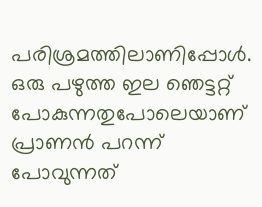പരിശ്രമത്തിലാണിപ്പോള്‍. ഒരു പഴുത്ത ഇല ഞെട്ടറ്റ് പോകുന്നതുപോലെയാണ് പ്രാണന്‍ പറന്ന് പോവുന്നത്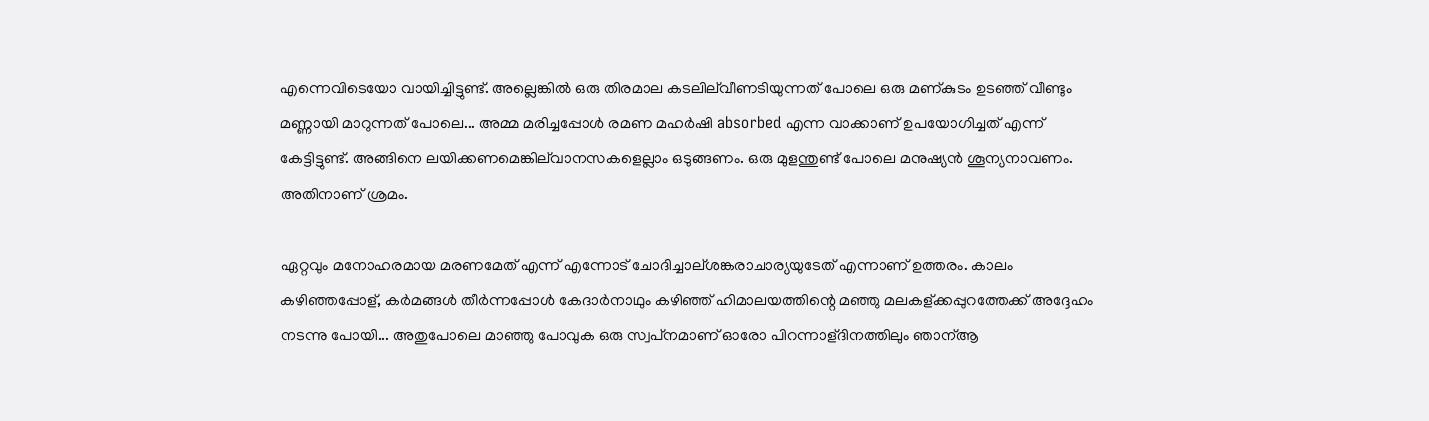എന്നെവിടെയോ വായിച്ചിട്ടുണ്ട്. അല്ലെങ്കില്‍ ഒരു തിരമാല കടലില്‌വീണടിയുന്നത് പോലെ ഒരു മണ്കുടം ഉടഞ്ഞ് വീണ്ടും മണ്ണായി മാറുന്നത് പോലെ... അമ്മ മരിച്ചപ്പോള്‍ രമണ മഹര്‍ഷി absorbed എന്ന വാക്കാണ് ഉപയോഗിച്ചത് എന്ന് കേട്ടിട്ടുണ്ട്. അങ്ങിനെ ലയിക്കണമെങ്കില്‌വാനസകളെല്ലാം ഒടുങ്ങണം. ഒരു മുളന്തുണ്ട് പോലെ മനുഷ്യന്‍ ശൂന്യനാവണം. അതിനാണ് ശ്രമം.

ഏറ്റവും മനോഹരമായ മരണമേത് എന്ന് എന്നോട് ചോദിച്ചാല്ശങ്കരാചാര്യയുടേത് എന്നാണ് ഉത്തരം. കാലം കഴിഞ്ഞപ്പോള്, കര്‍മങ്ങള്‍ തീര്‍ന്നപ്പോള്‍ കേദാര്‍നാഥും കഴിഞ്ഞ് ഹിമാലയത്തിന്റെ മഞ്ഞു മലകള്ക്കപ്പുറത്തേക്ക് അദ്ദേഹം നടന്നു പോയി... അതുപോലെ മാഞ്ഞു പോവുക ഒരു സ്വപ്‌നമാണ് ഓരോ പിറന്നാള്ദിനത്തിലും ഞാന്ആ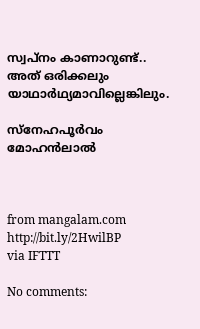സ്വപ്‌നം കാണാറുണ്ട്.. അത് ഒരിക്കലും യാഥാര്‍ഥ്യമാവില്ലെങ്കിലും.

സ്‌നേഹപൂര്‍വം മോഹന്‍ലാല്‍



from mangalam.com http://bit.ly/2HwilBP
via IFTTT

No comments: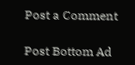Post a Comment

Post Bottom Ad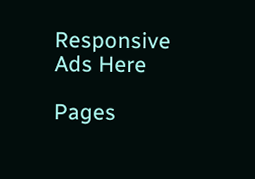Responsive Ads Here

Pages